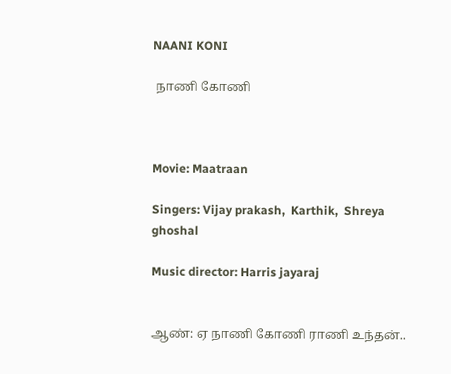NAANI KONI

 நாணி கோணி



Movie: Maatraan

Singers: Vijay prakash,  Karthik,  Shreya ghoshal

Music director: Harris jayaraj


ஆண்: ஏ நாணி கோணி ராணி உந்தன்..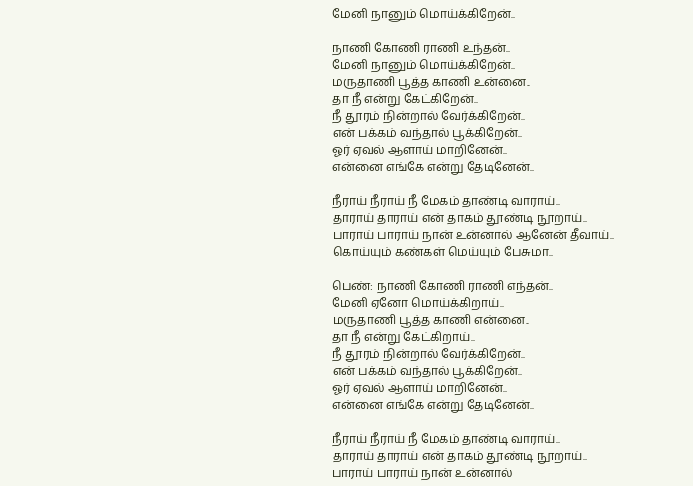மேனி நானும் மொய்க்கிறேன்..

நாணி கோணி ராணி உந்தன்..
மேனி நானும் மொய்க்கிறேன்..
மருதாணி பூத்த காணி உன்னை..
தா நீ என்று கேட்கிறேன்..
நீ தூரம் நின்றால் வேர்க்கிறேன்..
என் பக்கம் வந்தால் பூக்கிறேன்..
ஓர் ஏவல் ஆளாய் மாறினேன்..
என்னை எங்கே என்று தேடினேன்..

நீராய் நீராய் நீ மேகம் தாண்டி வாராய்..
தாராய் தாராய் என் தாகம் தூண்டி நூறாய்..
பாராய் பாராய் நான் உன்னால் ஆனேன் தீவாய்..
கொய்யும் கண்கள் மெய்யும் பேசுமா..

பெண்: நாணி கோணி ராணி எந்தன்..
மேனி ஏனோ மொய்க்கிறாய்..
மருதாணி பூத்த காணி என்னை..
தா நீ என்று கேட்கிறாய்..
நீ தூரம் நின்றால் வேர்க்கிறேன்..
என் பக்கம் வந்தால் பூக்கிறேன்..
ஓர் ஏவல் ஆளாய் மாறினேன்..
என்னை எங்கே என்று தேடினேன்..

நீராய் நீராய் நீ மேகம் தாண்டி வாராய்..
தாராய் தாராய் என் தாகம் தூண்டி நூறாய்..
பாராய் பாராய் நான் உன்னால்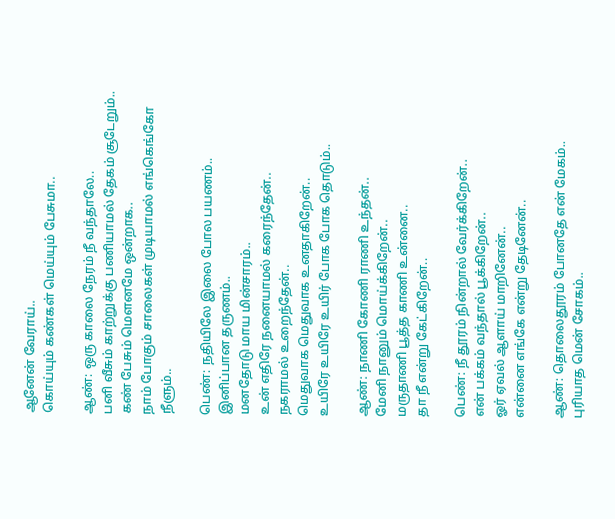ஆனேன் வேராய்..
கொய்யும் கண்கள் மெய்யும் பேசுமா..

ஆண்: ஒரு காலை நேரம் நீ வந்தாலே..
பனி வீசும் காற்றுக்கு பணியாமல் தேகம் சூடேறும்..
கண் பேசும் மௌனமே ஒன்றாக..
நாம் போகும் சாலைகள் முடியாமல் எங்கெங்கோ நீளும்..

பெண்: நதியிலே இலை போல பயணம்..
இனிப்பான தருணம்..
மனதோடு மாய மின்சாரம்..
உன் எதிரே நனையாமல் கரைந்தேன்..
நகராமல் உறைந்தேன்..
மெதுவாக மெதுவாக உனதாகிறேன்..
உயிரே உயிரே உயிர் போக போக தொடும்..

ஆண்: நாணி கோணி ராணி உந்தன்..
மேனி நானும் மொய்க்கிறேன்..
மருதாணி பூத்த காணி உன்னை..
தா நீ என்று கேட்கிறேன்..

பெண்: நீ தூரம் நின்றால் வேர்க்கிறேன்..
என் பக்கம் வந்தால் பூக்கிறேன்..
ஓர் ஏவல் ஆளாய் மாறினேன்..
என்னை எங்கே என்று தேடினேன்..

ஆண்: தொலைதூரம் போனதே என் மேகம்..
புரியாத மென் சோகம்..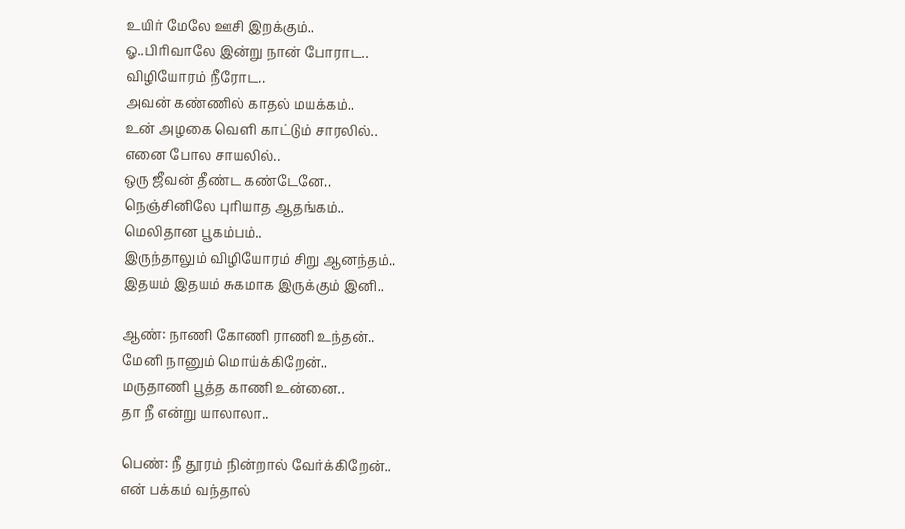உயிர் மேலே ஊசி இறக்கும்..
ஓ..பிரிவாலே இன்று நான் போராட..
விழியோரம் நீரோட..
அவன் கண்ணில் காதல் மயக்கம்..
உன் அழகை வெளி காட்டும் சாரலில்..
எனை போல சாயலில்..
ஒரு ஜீவன் தீண்ட கண்டேனே..
நெஞ்சினிலே புரியாத ஆதங்கம்..
மெலிதான பூகம்பம்..
இருந்தாலும் விழியோரம் சிறு ஆனந்தம்..
இதயம் இதயம் சுகமாக இருக்கும் இனி..

ஆண்: நாணி கோணி ராணி உந்தன்..
மேனி நானும் மொய்க்கிறேன்..
மருதாணி பூத்த காணி உன்னை..
தா நீ என்று யாலாலா..

பெண்: நீ தூரம் நின்றால் வேர்க்கிறேன்..
என் பக்கம் வந்தால்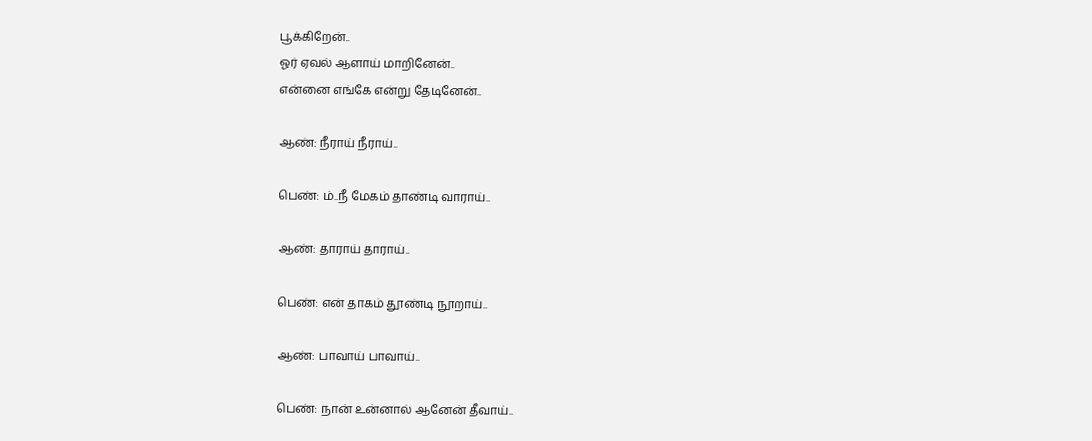பூக்கிறேன்..
ஓர் ஏவல் ஆளாய் மாறினேன்..
என்னை எங்கே என்று தேடினேன்..

ஆண்: நீராய் நீராய்..

பெண்: ம்..நீ மேகம் தாண்டி வாராய்..

ஆண்: தாராய் தாராய்..

பெண்: என் தாகம் தூண்டி நூறாய்..

ஆண்: பாவாய் பாவாய்..

பெண்: நான் உன்னால் ஆனேன் தீவாய்..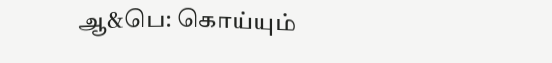ஆ&பெ: கொய்யும்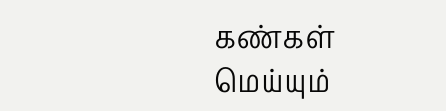கண்கள் மெய்யும்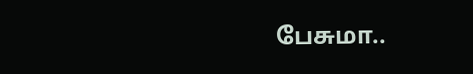பேசுமா..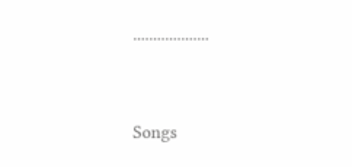...................




Songs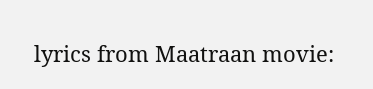lyrics from Maatraan movie: